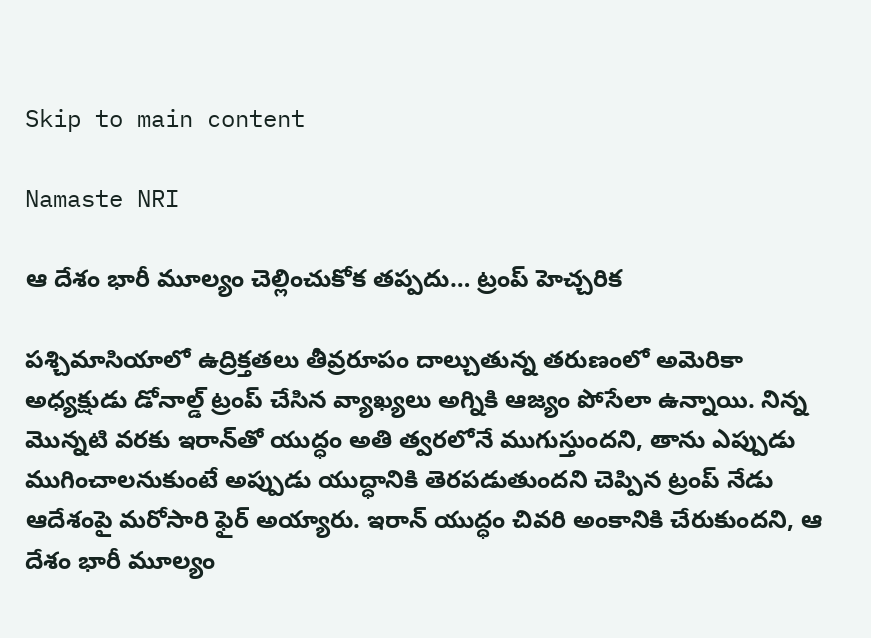Skip to main content

Namaste NRI

ఆ దేశం భారీ మూల్యం చెల్లించుకోక తప్పదు… ట్రంప్‌ హెచ్చరిక

పశ్చిమాసియాలో ఉద్రిక్తతలు తీవ్రరూపం దాల్చుతున్న తరుణంలో అమెరికా అధ్యక్షుడు డోనాల్డ్‌ ట్రంప్‌ చేసిన వ్యాఖ్యలు అగ్నికి ఆజ్యం పోసేలా ఉన్నాయి. నిన్న మొన్నటి వరకు ఇరాన్‌తో యుద్ధం అతి త్వరలోనే ముగుస్తుందని, తాను ఎప్పుడు ముగించాలనుకుంటే అప్పుడు యుద్ధానికి తెరపడుతుందని చెప్పిన ట్రంప్‌ నేడు ఆదేశంపై మరోసారి ఫైర్‌ అయ్యారు. ఇరాన్‌ యుద్ధం చివరి అంకానికి చేరుకుందని, ఆ దేశం భారీ మూల్యం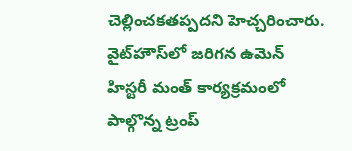చెల్లించకతప్పదని హెచ్చరించారు. వైట్‌హౌస్‌లో జరిగన ఉమెన్‌ హిస్టరీ మంత్‌ కార్యక్రమంలో పాల్గొన్న ట్రంప్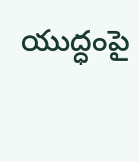యుద్ధంపై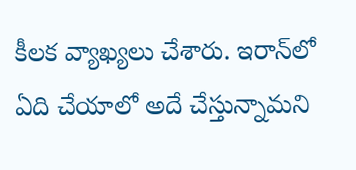కీలక వ్యాఖ్యలు చేశారు. ఇరాన్‌లో ఏది చేయాలో అదే చేస్తున్నామని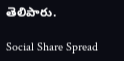తెలిపారు.

Social Share Spread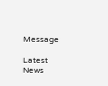Message

Latest News